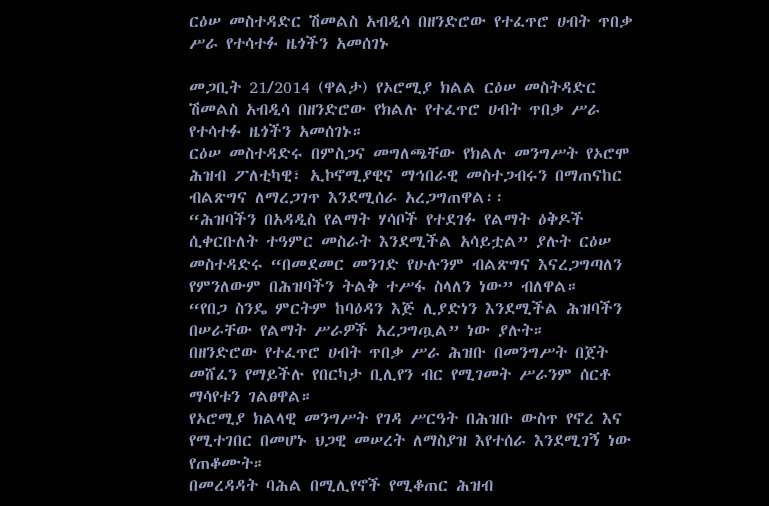ርዕሠ መስተዳድር ሽመልስ አብዲሳ በዘንድሮው የተፈጥሮ ሀብት ጥበቃ ሥራ የተሳተፉ ዜጎችን አመሰገኑ

መጋቢት 21/2014 (ዋልታ) የኦሮሚያ ክልል ርዕሠ መስትዳድር ሽመልስ አብዲሳ በዘንድሮው የክልሉ የተፈጥሮ ሀብት ጥበቃ ሥራ የተሳተፉ ዜጎችን አመሰገኑ።
ርዕሠ መስተዳድሩ በምስጋና መግለጫቸው የክልሉ መንግሥት የኦሮሞ ሕዝብ ፖለቲካዊ፣ ኢኮኖሚያዊና ማኅበራዊ መስተጋብሩን በማጠናከር ብልጽግና ለማረጋገጥ እንደሚሰራ አረጋግጠዋል፡፡
“ሕዝባችን በአዳዲስ የልማት ሃሳቦች የተደገፉ የልማት ዕቅዶች ሲቀርቡለት ተዓምር መስራት እንደሚችል አሳይቷል” ያሉት ርዕሠ መስተዳድሩ “በመደመር መንገድ የሁሉንም ብልጽግና እናረጋግጣለን የምንለውም በሕዝባችን ትልቅ ተሥፋ ስላለን ነው” ብለዋል።
“የበጋ ስንዴ ምርትም ከባዕዳን እጅ ሊያድነን እንደሚችል ሕዝባችን በሠራቸው የልማት ሥራዎች አረጋግጧል” ነው ያሉት።
በዘንድሮው የተፈጥሮ ሀብት ጥበቃ ሥራ ሕዝቡ በመንግሥት በጀት መሸፈን የማይችሉ የበርካታ ቢሊየን ብር የሚገመት ሥራንም ሰርቶ ማሳየቱን ገልፀዋል።
የኦሮሚያ ክልላዊ መንግሥት የገዳ ሥርዓት በሕዝቡ ውስጥ የኖረ እና የሚተገበር በመሆኑ ህጋዊ መሠረት ለማስያዝ እየተሰራ እንደሚገኝ ነው የጠቆሙት።
በመረዳዳት ባሕል በሚሊየኖች የሚቆጠር ሕዝብ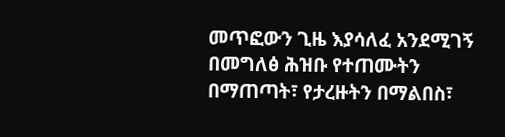መጥፎውን ጊዜ እያሳለፈ አንደሚገኝ በመግለፅ ሕዝቡ የተጠሙትን በማጠጣት፣ የታረዙትን በማልበስ፣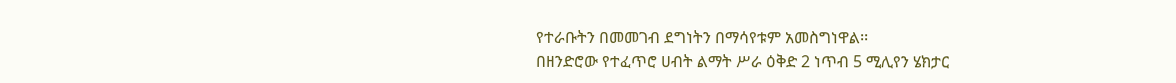የተራቡትን በመመገብ ደግነትን በማሳየቱም አመስግነዋል፡፡
በዘንድሮው የተፈጥሮ ሀብት ልማት ሥራ ዕቅድ 2 ነጥብ 5 ሚሊየን ሄክታር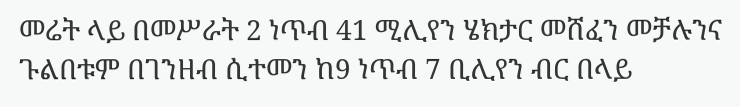መሬት ላይ በመሥራት 2 ነጥብ 41 ሚሊየን ሄክታር መሸፈን መቻሉንና ጉልበቱም በገንዘብ ሲተመን ከ9 ነጥብ 7 ቢሊየን ብር በላይ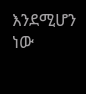እንደሚሆን ነው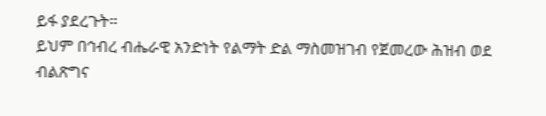ይፋ ያደረጉት።
ይህም በኅብረ ብሔራዊ አንድነት የልማት ድል ማስመዝገብ የጀመረው ሕዝብ ወደ ብልጽግና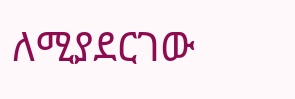ለሚያደርገው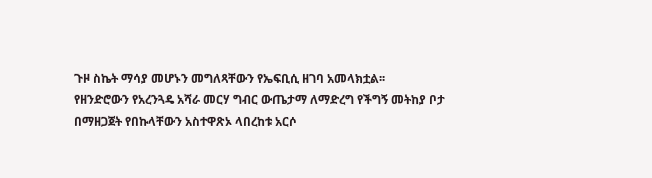ጉዞ ስኬት ማሳያ መሆኑን መግለጻቸውን የኤፍቢሲ ዘገባ አመላክቷል፡፡
የዘንድሮውን የአረንጓዴ አሻራ መርሃ ግብር ውጤታማ ለማድረግ የችግኝ መትከያ ቦታ በማዘጋጀት የበኩላቸውን አስተዋጽኦ ላበረከቱ አርሶ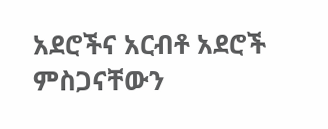አደሮችና አርብቶ አደሮች ምስጋናቸውን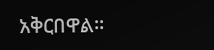አቅርበዋል።